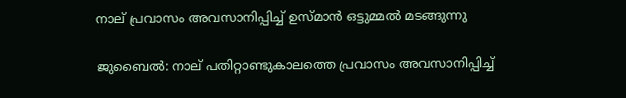നാല് പ്രവാസം അവസാനിപ്പിച്ച് ഉസ്മാൻ ഒട്ടുമ്മൽ മടങ്ങുന്നു

ജുബൈൽ: നാല് പതിറ്റാണ്ടുകാലത്തെ പ്രവാസം അവസാനിപ്പിച്ച്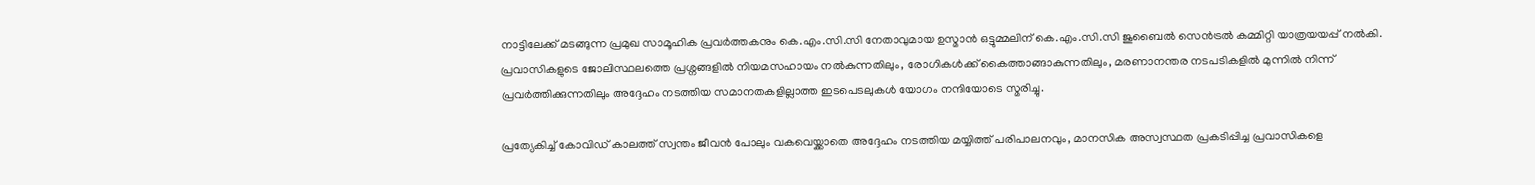നാട്ടിലേക്ക് മടങ്ങുന്ന പ്രമുഖ സാമൂഹിക പ്രവർത്തകനും കെ.എം.സി.സി നേതാവുമായ ഉസ്മാൻ ഒട്ടുമ്മലിന് കെ.എം.സി.സി ജുബൈൽ സെൻട്രൽ കമ്മിറ്റി യാത്രയയപ്പ് നൽകി. പ്രവാസികളുടെ ജോലിസ്ഥലത്തെ പ്രശ്നങ്ങളിൽ നിയമസഹായം നൽകുന്നതിലും, രോഗികൾക്ക് കൈത്താങ്ങാകുന്നതിലും, മരണാനന്തര നടപടികളിൽ മുന്നിൽ നിന്ന് പ്രവർത്തിക്കുന്നതിലും അദ്ദേഹം നടത്തിയ സമാനതകളില്ലാത്ത ഇടപെടലുകൾ യോഗം നന്ദിയോടെ സ്മരിച്ചു.

പ്രത്യേകിച്ച് കോവിഡ് കാലത്ത് സ്വന്തം ജീവൻ പോലും വകവെയ്ക്കാതെ അദ്ദേഹം നടത്തിയ മയ്യിത്ത് പരിപാലനവും, മാനസിക അസ്വസ്ഥത പ്രകടിപ്പിച്ച പ്രവാസികളെ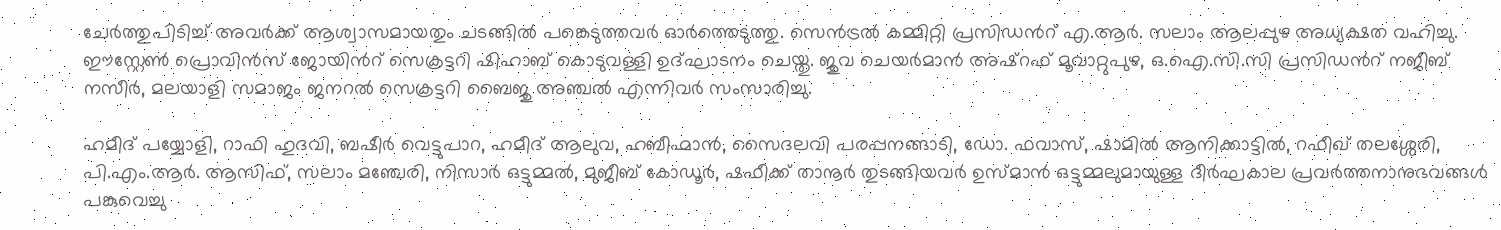ചേർത്തുപിടിച്ച് അവർക്ക് ആശ്വാസമായതും ചടങ്ങിൽ പങ്കെടുത്തവർ ഓർത്തെടുത്തു. സെൻട്രൽ കമ്മിറ്റി പ്രസിഡൻറ് എ.ആർ. സലാം ആലപ്പുഴ അധ്യക്ഷത വഹിച്ചു. ഈസ്റ്റേൺ പ്രൊവിൻസ് ജോയിൻറ് സെക്രട്ടറി ഷിഹാബ് കൊടുവള്ളി ഉദ്ഘാടനം ചെയ്തു. ജുവ ചെയർമാൻ അഷ്റഫ് മൂവാറ്റുപുഴ, ഒ.ഐ.സി.സി പ്രസിഡൻറ് നജീബ് നസീർ, മലയാളി സമാജം ജനറൽ സെക്രട്ടറി ബൈജു അഞ്ചൽ എന്നിവർ സംസാരിച്ചു.

ഹമീദ് പയ്യോളി, റാഫി ഹുദവി, ബഷീർ വെട്ടുപാറ, ഹമീദ് ആലുവ, ഹബീഹ്മാൻ, സൈദലവി പരപ്പനങ്ങാടി, ഡോ. ഫവാസ്, ഷാമിൽ ആനിക്കാട്ടിൽ, റഫീഖ് തലശ്ശേരി, പി.എം.ആർ. ആസിഫ്, സലാം മഞ്ചേരി, നിസാർ ഒട്ടുമ്മൽ, മുജീബ് കോഡൂർ, ഷഫീക്ക് താനൂർ തുടങ്ങിയവർ ഉസ്മാൻ ഒട്ടുമ്മലുമായുള്ള ദീർഘകാല പ്രവർത്തനാനുഭവങ്ങൾ പങ്കുവെച്ചു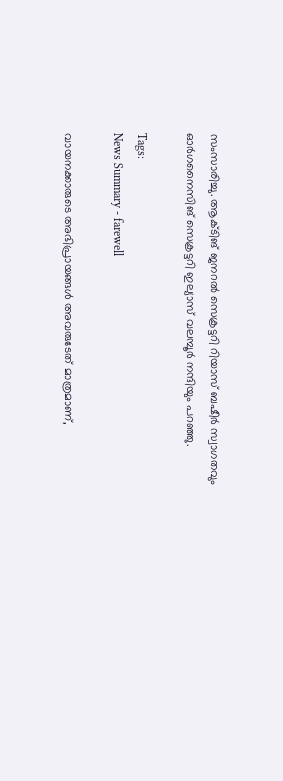സംസാരിച്ചു. ആക്ടിങ് ജനറൽ സെക്രട്ടറി റിയാസ് ബഷീർ സ്വാഗതവും ഓർഗനൈസിങ് സെക്രട്ടറി ഇല്യാസ് വലമ്പൂർ നന്ദിയും പറഞ്ഞു.

Tags:
News Summary - farewell

വായനക്കാരുടെ അഭിപ്രായങ്ങള്‍ അവരുടേത് മാത്രമാണ്,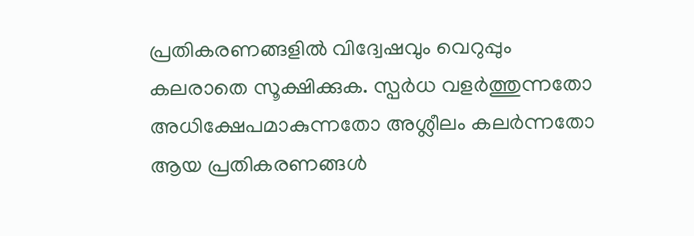പ്രതികരണങ്ങളിൽ വിദ്വേഷവും വെറുപ്പും കലരാതെ സൂക്ഷിക്കുക. സ്പർധ വളർത്തുന്നതോ അധിക്ഷേപമാകുന്നതോ അശ്ലീലം കലർന്നതോ ആയ പ്രതികരണങ്ങൾ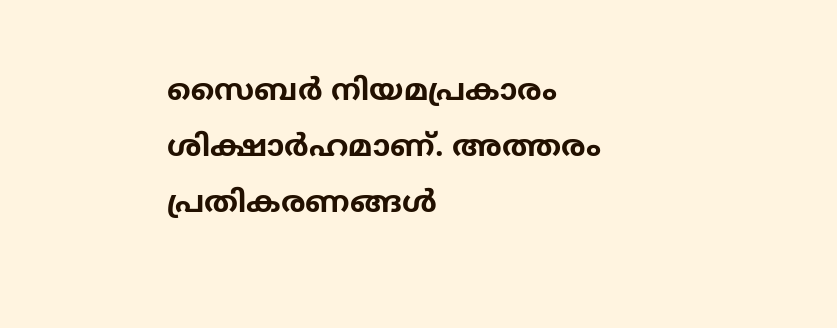സൈബർ നിയമപ്രകാരം ശിക്ഷാർഹമാണ്. അത്തരം പ്രതികരണങ്ങൾ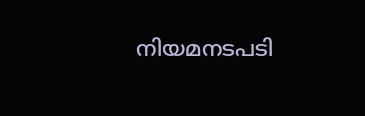നിയമനടപടി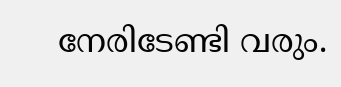നേരിടേണ്ടി വരും.